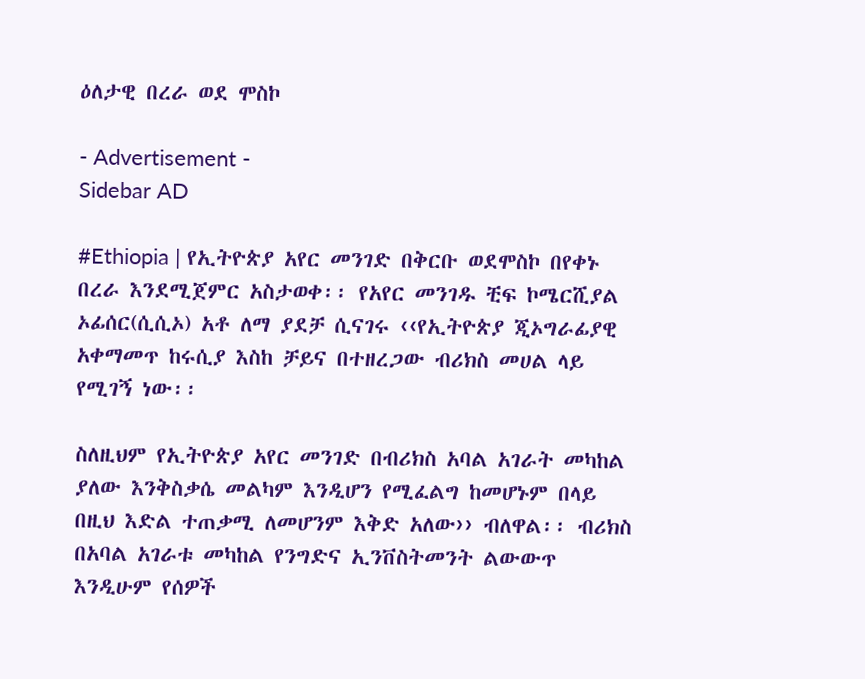ዕለታዊ በረራ ወደ ሞስኮ

- Advertisement -
Sidebar AD

#Ethiopia | የኢትዮጵያ አየር መንገድ በቅርቡ ወደሞስኮ በየቀኑ በረራ እንደሚጀምር አስታወቀ፡፡ የአየር መንገዱ ቺፍ ኮሜርሺያል ኦፊሰር(ሲሲኦ) አቶ ለማ ያደቻ ሲናገሩ ‹‹የኢትዮጵያ ጂኦግራፊያዊ አቀማመጥ ከሩሲያ እስከ ቻይና በተዘረጋው ብሪክስ መሀል ላይ የሚገኝ ነው፡፡

ስለዚህም የኢትዮጵያ አየር መንገድ በብሪክስ አባል አገራት መካከል ያለው እንቅስቃሴ መልካም እንዲሆን የሚፈልግ ከመሆኑም በላይ በዚህ እድል ተጠቃሚ ለመሆንም እቅድ አለው›› ብለዋል፡፡ ብሪክስ በአባል አገራቱ መካከል የንግድና ኢንቨስትመንት ልውውጥ እንዲሁም የሰዎች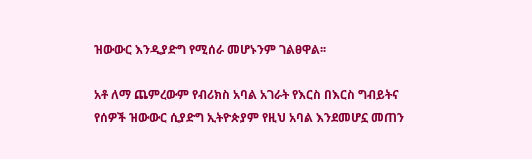ዝውውር እንዲያድግ የሚሰራ መሆኑንም ገልፀዋል፡፡

አቶ ለማ ጨምረውም የብሪክስ አባል አገራት የእርስ በእርስ ግብይትና የሰዎች ዝውውር ሲያድግ ኢትዮጵያም የዚህ አባል እንደመሆኗ መጠን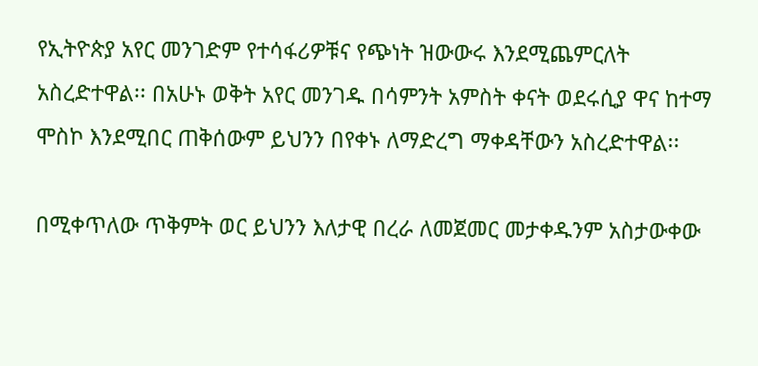የኢትዮጵያ አየር መንገድም የተሳፋሪዎቹና የጭነት ዝውውሩ እንደሚጨምርለት አስረድተዋል፡፡ በአሁኑ ወቅት አየር መንገዱ በሳምንት አምስት ቀናት ወደሩሲያ ዋና ከተማ ሞስኮ እንደሚበር ጠቅሰውም ይህንን በየቀኑ ለማድረግ ማቀዳቸውን አስረድተዋል፡፡

በሚቀጥለው ጥቅምት ወር ይህንን እለታዊ በረራ ለመጀመር መታቀዱንም አስታውቀው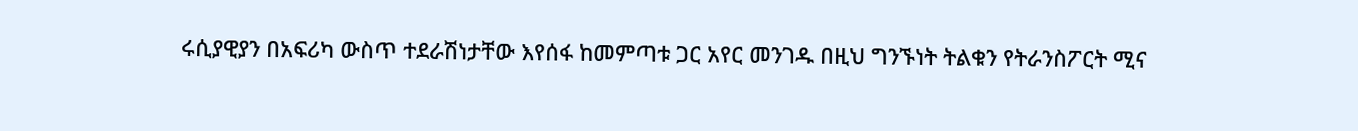ሩሲያዊያን በአፍሪካ ውስጥ ተደራሽነታቸው እየሰፋ ከመምጣቱ ጋር አየር መንገዱ በዚህ ግንኙነት ትልቁን የትራንስፖርት ሚና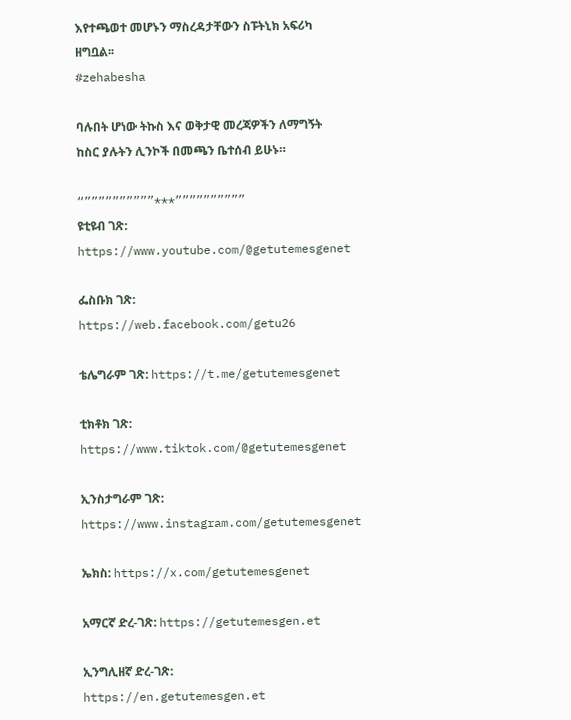እየተጫወተ መሆኑን ማስረዳታቸውን ስፑትኒክ አፍሪካ ዘግቧል፡፡
#zehabesha

ባሉበት ሆነው ትኩስ እና ወቅታዊ መረጃዎችን ለማግኝት ከስር ያሉትን ሊንኮች በመጫን ቤተሰብ ይሁኑ።

“””””””””””***””””””””””
ዩቲዩብ ገጽ: https://www.youtube.com/@getutemesgenet

ፌስቡክ ገጽ: https://web.facebook.com/getu26

ቴሌግራም ገጽ: https://t.me/getutemesgenet

ቲክቶክ ገጽ: https://www.tiktok.com/@getutemesgenet

ኢንስታግራም ገጽ: https://www.instagram.com/getutemesgenet

ኤክስ: https://x.com/getutemesgenet

አማርኛ ድረ-ገጽ: https://getutemesgen.et

ኢንግሊዘኛ ድረ-ገጽ: https://en.getutemesgen.et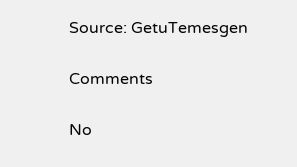Source: GetuTemesgen

Comments

No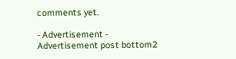comments yet.

- Advertisement -
Advertisement post bottom2